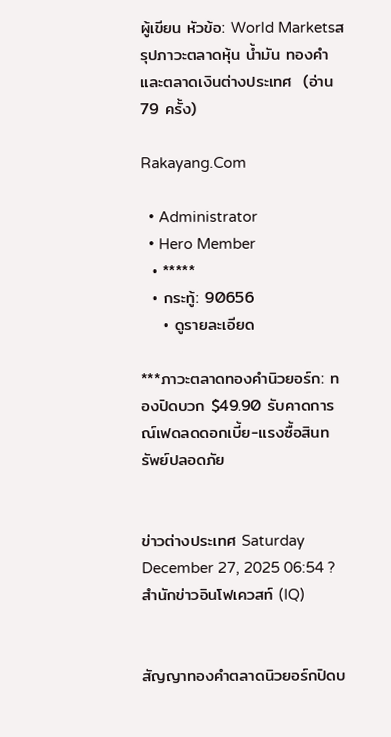ผู้เขียน หัวข้อ: World Marketsสรุปภาวะตลาดหุ้น น้ำมัน ทองคำ และตลาดเงินต่างประเทศ  (อ่าน 79 ครั้ง)

Rakayang.Com

  • Administrator
  • Hero Member
  • *****
  • กระทู้: 90656
    • ดูรายละเอียด

***ภาวะตลาดทองคำนิวยอร์ก: ทองปิดบวก $49.90 รับคาดการณ์เฟดลดดอกเบี้ย-แรงซื้อสินทรัพย์ปลอดภัย


ข่าวต่างประเทศ Saturday December 27, 2025 06:54 ?สำนักข่าวอินโฟเควสท์ (IQ)


สัญญาทองคำตลาดนิวยอร์กปิดบ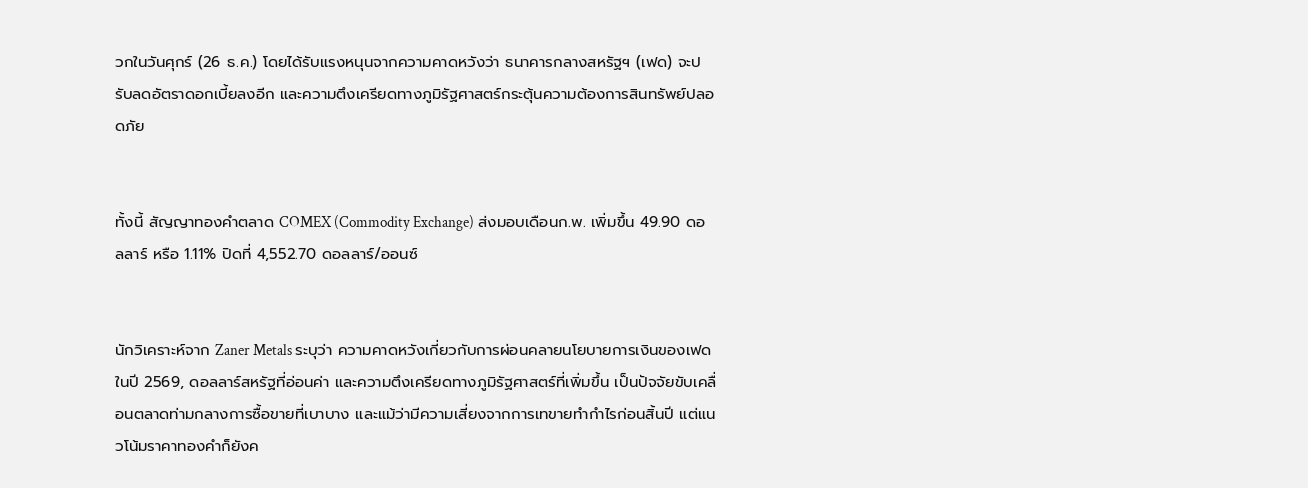วกในวันศุกร์ (26 ธ.ค.) โดยได้รับแรงหนุนจากความคาดหวังว่า ธนาคารกลางสหรัฐฯ (เฟด) จะปรับลดอัตราดอกเบี้ยลงอีก และความตึงเครียดทางภูมิรัฐศาสตร์กระตุ้นความต้องการสินทรัพย์ปลอดภัย


ทั้งนี้ สัญญาทองคำตลาด COMEX (Commodity Exchange) ส่งมอบเดือนก.พ. เพิ่มขึ้น 49.90 ดอลลาร์ หรือ 1.11% ปิดที่ 4,552.70 ดอลลาร์/ออนซ์


นักวิเคราะห์จาก Zaner Metals ระบุว่า ความคาดหวังเกี่ยวกับการผ่อนคลายนโยบายการเงินของเฟดในปี 2569, ดอลลาร์สหรัฐที่อ่อนค่า และความตึงเครียดทางภูมิรัฐศาสตร์ที่เพิ่มขึ้น เป็นปัจจัยขับเคลื่อนตลาดท่ามกลางการซื้อขายที่เบาบาง และแม้ว่ามีความเสี่ยงจากการเทขายทำกำไรก่อนสิ้นปี แต่แนวโน้มราคาทองคำก็ยังค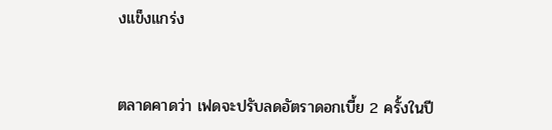งแข็งแกร่ง


ตลาดคาดว่า เฟดจะปรับลดอัตราดอกเบี้ย 2 ครั้งในปี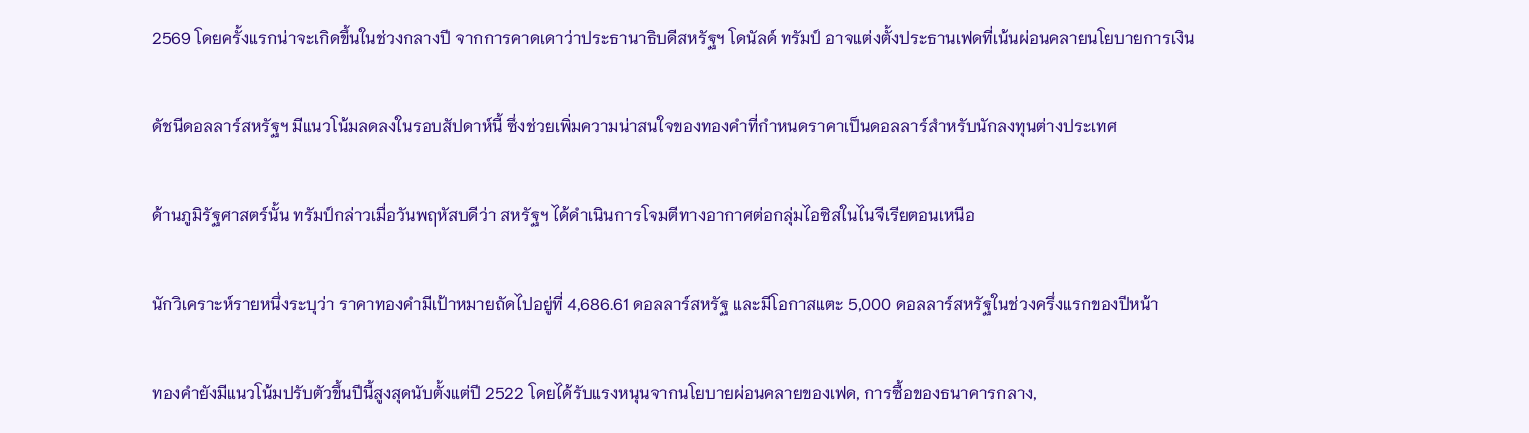2569 โดยครั้งแรกน่าจะเกิดขึ้นในช่วงกลางปี จากการคาดเดาว่าประธานาธิบดีสหรัฐฯ โดนัลด์ ทรัมป์ อาจแต่งตั้งประธานเฟดที่เน้นผ่อนคลายนโยบายการเงิน


ดัชนีดอลลาร์สหรัฐฯ มีแนวโน้มลดลงในรอบสัปดาห์นี้ ซึ่งช่วยเพิ่มความน่าสนใจของทองคำที่กำหนดราคาเป็นดอลลาร์สำหรับนักลงทุนต่างประเทศ


ด้านภูมิรัฐศาสตร์นั้น ทรัมป์กล่าวเมื่อวันพฤหัสบดีว่า สหรัฐฯ ได้ดำเนินการโจมตีทางอากาศต่อกลุ่มไอซิสในไนจีเรียตอนเหนือ


นักวิเคราะห์รายหนึ่งระบุว่า ราคาทองคำมีเป้าหมายถัดไปอยู่ที่ 4,686.61 ดอลลาร์สหรัฐ และมีโอกาสแตะ 5,000 ดอลลาร์สหรัฐในช่วงครึ่งแรกของปีหน้า


ทองคำยังมีแนวโน้มปรับตัวขึ้นปีนี้สูงสุดนับตั้งแต่ปี 2522 โดยได้รับแรงหนุนจากนโยบายผ่อนคลายของเฟด, การซื้อของธนาคารกลาง,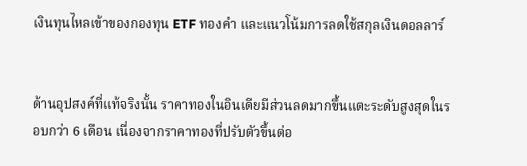เงินทุนไหลเข้าของกองทุน ETF ทองคำ และแนวโน้มการลดใช้สกุลเงินดอลลาร์


ด้านอุปสงค์ที่แท้จริงนั้น ราคาทองในอินเดียมีส่วนลดมากขึ้นแตะระดับสูงสุดในรอบกว่า 6 เดือน เนื่องจากราคาทองที่ปรับตัวขึ้นต่อ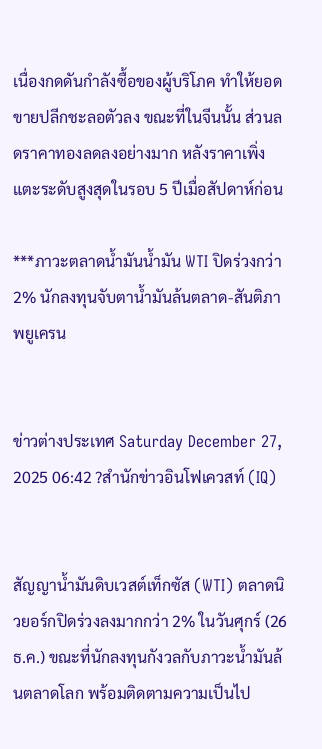เนื่องกดดันกำลังซื้อของผู้บริโภค ทำให้ยอดขายปลีกชะลอตัวลง ขณะที่ในจีนนั้น ส่วนลดราคาทองลดลงอย่างมาก หลังราคาเพิ่งแตะระดับสูงสุดในรอบ 5 ปีเมื่อสัปดาห์ก่อน

***ภาวะตลาดน้ำมันน้ำมัน WTI ปิดร่วงกว่า 2% นักลงทุนจับตาน้ำมันล้นตลาด-สันติภาพยูเครน


ข่าวต่างประเทศ Saturday December 27, 2025 06:42 ?สำนักข่าวอินโฟเควสท์ (IQ)


สัญญาน้ำมันดิบเวสต์เท็กซัส (WTI) ตลาดนิวยอร์กปิดร่วงลงมากกว่า 2% ในวันศุกร์ (26 ธ.ค.) ขณะที่นักลงทุนกังวลกับภาวะน้ำมันล้นตลาดโลก พร้อมติดตามความเป็นไป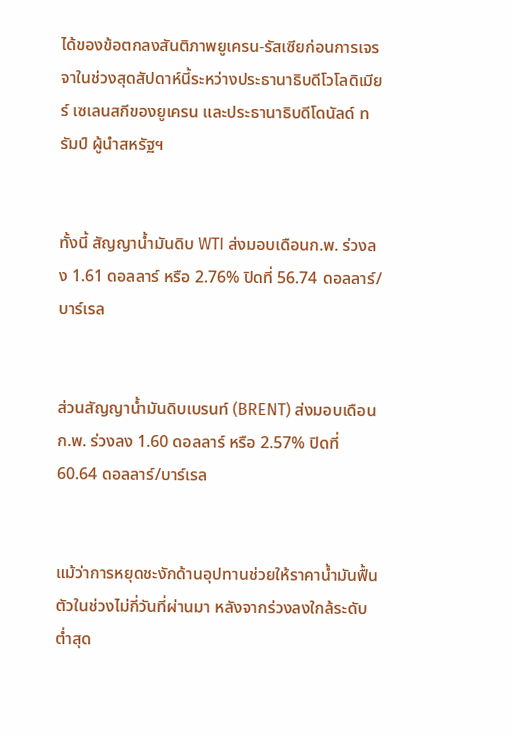ได้ของข้อตกลงสันติภาพยูเครน-รัสเซียก่อนการเจรจาในช่วงสุดสัปดาห์นี้ระหว่างประธานาธิบดีโวโลดิเมียร์ เซเลนสกีของยูเครน และประธานาธิบดีโดนัลด์ ทรัมป์ ผู้นำสหรัฐฯ


ทั้งนี้ สัญญาน้ำมันดิบ WTI ส่งมอบเดือนก.พ. ร่วงลง 1.61 ดอลลาร์ หรือ 2.76% ปิดที่ 56.74 ดอลลาร์/บาร์เรล


ส่วนสัญญาน้ำมันดิบเบรนท์ (BRENT) ส่งมอบเดือนก.พ. ร่วงลง 1.60 ดอลลาร์ หรือ 2.57% ปิดที่ 60.64 ดอลลาร์/บาร์เรล


แม้ว่าการหยุดชะงักด้านอุปทานช่วยให้ราคาน้ำมันฟื้นตัวในช่วงไม่กี่วันที่ผ่านมา หลังจากร่วงลงใกล้ระดับต่ำสุด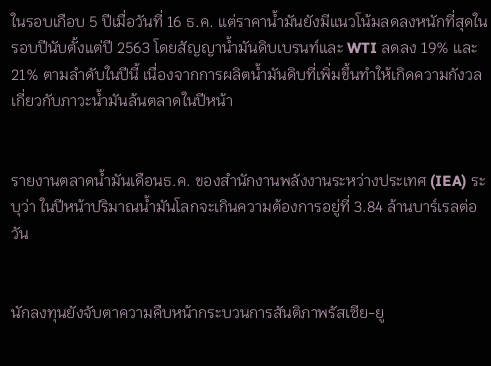ในรอบเกือบ 5 ปีเมื่อวันที่ 16 ธ.ค. แต่ราคาน้ำมันยังมีแนวโน้มลดลงหนักที่สุดในรอบปีนับตั้งแต่ปี 2563 โดยสัญญาน้ำมันดิบเบรนท์และ WTI ลดลง 19% และ 21% ตามลำดับในปีนี้ เนื่องจากการผลิตน้ำมันดิบที่เพิ่มขึ้นทำให้เกิดความกังวลเกี่ยวกับภาวะน้ำมันล้นตลาดในปีหน้า


รายงานตลาดน้ำมันเดือนธ.ค. ของสำนักงานพลังงานระหว่างประเทศ (IEA) ระบุว่า ในปีหน้าปริมาณน้ำมันโลกจะเกินความต้องการอยู่ที่ 3.84 ล้านบาร์เรลต่อวัน


นักลงทุนยังจับตาความคืบหน้ากระบวนการสันติภาพรัสเซีย-ยู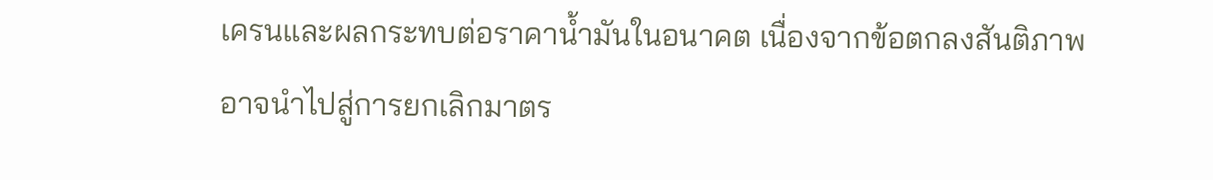เครนและผลกระทบต่อราคาน้ำมันในอนาคต เนื่องจากข้อตกลงสันติภาพอาจนำไปสู่การยกเลิกมาตร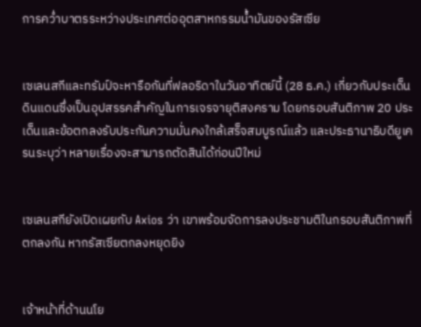การคว่ำบาตรระหว่างประเทศต่ออุตสาหกรรมน้ำมันของรัสเซีย


เซเลนสกีและทรัมป์จะหารือกันที่ฟลอริดาในวันอาทิตย์นี้ (28 ธ.ค.) เกี่ยวกับประเด็นดินแดนซึ่งเป็นอุปสรรคสำคัญในการเจรจายุติสงคราม โดยกรอบสันติภาพ 20 ประเด็นและข้อตกลงรับประกันความมั่นคงใกล้เสร็จสมบูรณ์แล้ว และประธานาธิบดียูเครนระบุว่า หลายเรื่องจะสามารถตัดสินได้ก่อนปีใหม่


เซเลนสกียังเปิดเผยกับ Axios ว่า เขาพร้อมจัดการลงประชามติในกรอบสันติภาพที่ตกลงกัน หากรัสเซียตกลงหยุดยิง


เจ้าหน้าที่ด้านนโย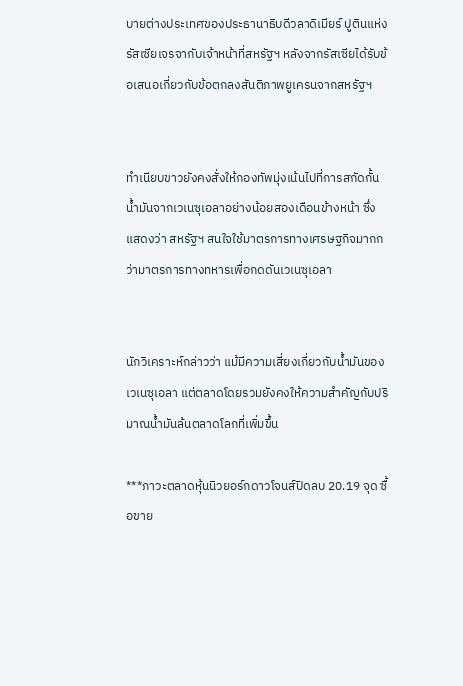บายต่างประเทศของประธานาธิบดีวลาดิเมียร์ ปูตินแห่งรัสเซียเจรจากับเจ้าหน้าที่สหรัฐฯ หลังจากรัสเซียได้รับข้อเสนอเกี่ยวกับข้อตกลงสันติภาพยูเครนจากสหรัฐฯ


ทำเนียบขาวยังคงสั่งให้กองทัพมุ่งเน้นไปที่การสกัดกั้นน้ำมันจากเวเนซุเอลาอย่างน้อยสองเดือนข้างหน้า ซึ่งแสดงว่า สหรัฐฯ สนใจใช้มาตรการทางเศรษฐกิจมากกว่ามาตรการทางทหารเพื่อกดดันเวเนซุเอลา


นักวิเคราะห์กล่าวว่า แม้มีความเสี่ยงเกี่ยวกับน้ำมันของเวเนซุเอลา แต่ตลาดโดยรวมยังคงให้ความสำคัญกับปริมาณน้ำมันล้นตลาดโลกที่เพิ่มขึ้น

***ภาวะตลาดหุ้นนิวยอร์กดาวโจนส์ปิดลบ 20.19 จุด ซื้อขาย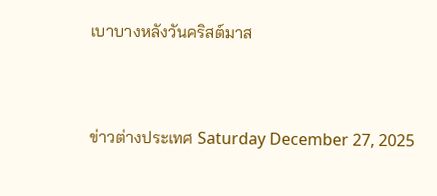เบาบางหลังวันคริสต์มาส


ข่าวต่างประเทศ Saturday December 27, 2025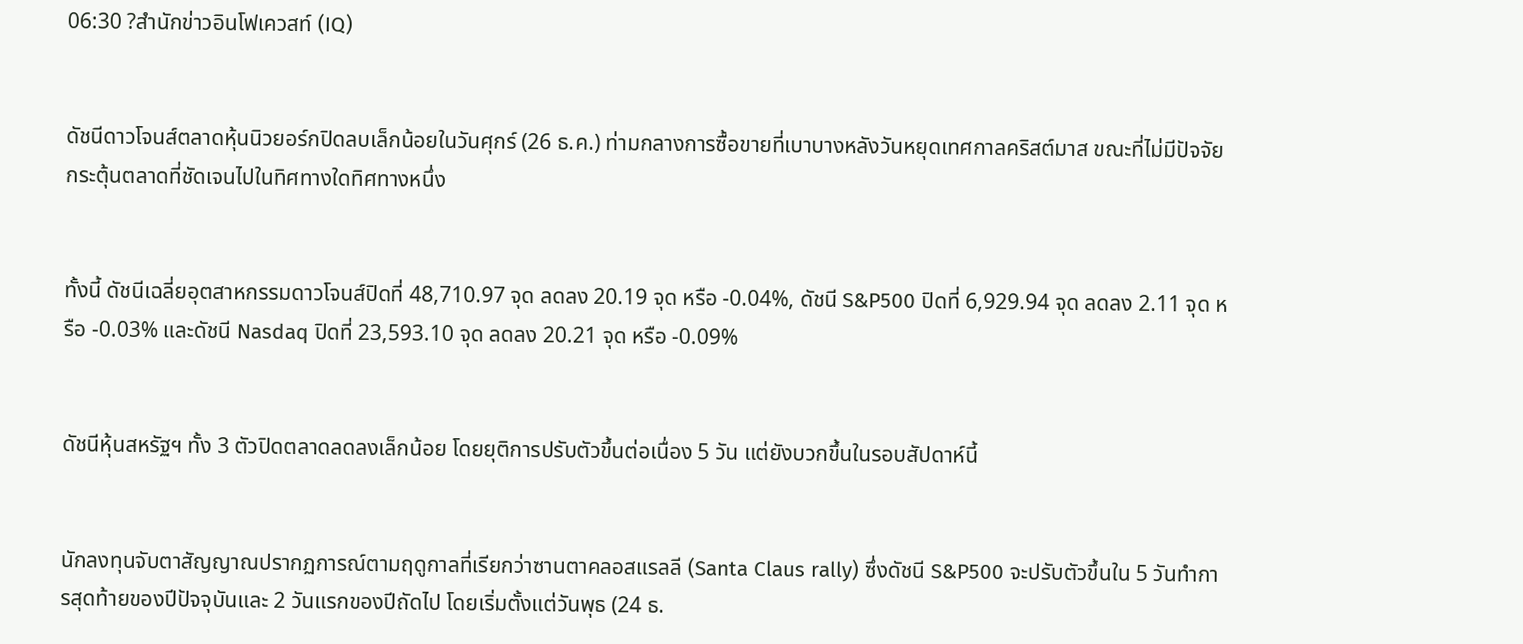06:30 ?สำนักข่าวอินโฟเควสท์ (IQ)


ดัชนีดาวโจนส์ตลาดหุ้นนิวยอร์กปิดลบเล็กน้อยในวันศุกร์ (26 ธ.ค.) ท่ามกลางการซื้อขายที่เบาบางหลังวันหยุดเทศกาลคริสต์มาส ขณะที่ไม่มีปัจจัยกระตุ้นตลาดที่ชัดเจนไปในทิศทางใดทิศทางหนึ่ง


ทั้งนี้ ดัชนีเฉลี่ยอุตสาหกรรมดาวโจนส์ปิดที่ 48,710.97 จุด ลดลง 20.19 จุด หรือ -0.04%, ดัชนี S&P500 ปิดที่ 6,929.94 จุด ลดลง 2.11 จุด หรือ -0.03% และดัชนี Nasdaq ปิดที่ 23,593.10 จุด ลดลง 20.21 จุด หรือ -0.09%


ดัชนีหุ้นสหรัฐฯ ทั้ง 3 ตัวปิดตลาดลดลงเล็กน้อย โดยยุติการปรับตัวขึ้นต่อเนื่อง 5 วัน แต่ยังบวกขึ้นในรอบสัปดาห์นี้


นักลงทุนจับตาสัญญาณปรากฏการณ์ตามฤดูกาลที่เรียกว่าซานตาคลอสแรลลี (Santa Claus rally) ซึ่งดัชนี S&P500 จะปรับตัวขึ้นใน 5 วันทำการสุดท้ายของปีปัจจุบันและ 2 วันแรกของปีถัดไป โดยเริ่มตั้งแต่วันพุธ (24 ธ.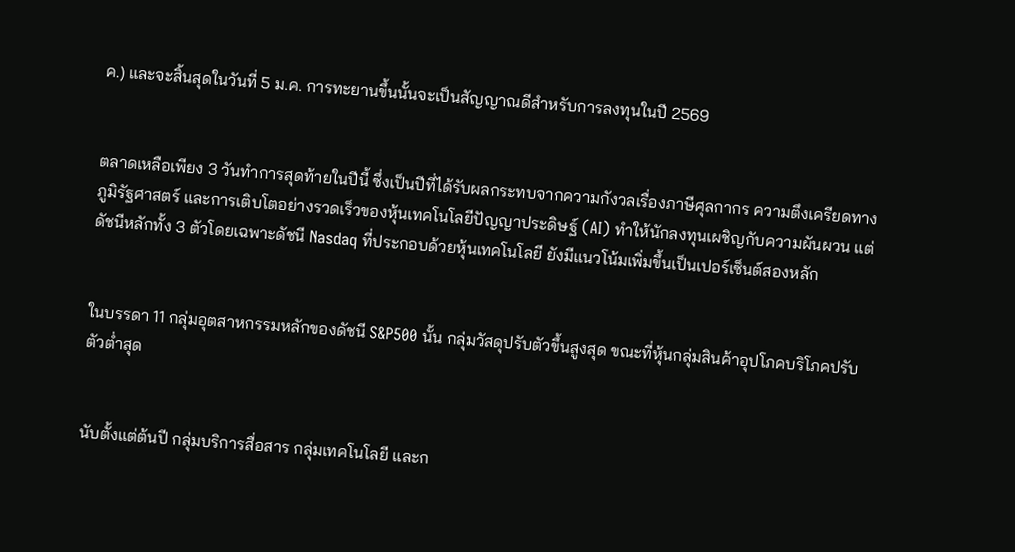ค.) และจะสิ้นสุดในวันที่ 5 ม.ค. การทะยานขึ้นนั้นจะเป็นสัญญาณดีสำหรับการลงทุนในปี 2569


ตลาดเหลือเพียง 3 วันทำการสุดท้ายในปีนี้ ซึ่งเป็นปีที่ได้รับผลกระทบจากความกังวลเรื่องภาษีศุลกากร ความตึงเครียดทางภูมิรัฐศาสตร์ และการเติบโตอย่างรวดเร็วของหุ้นเทคโนโลยีปัญญาประดิษฐ์ (AI) ทำให้นักลงทุนเผชิญกับความผันผวน แต่ดัชนีหลักทั้ง 3 ตัวโดยเฉพาะดัชนี Nasdaq ที่ประกอบด้วยหุ้นเทคโนโลยี ยังมีแนวโน้มเพิ่มขึ้นเป็นเปอร์เซ็นต์สองหลัก


ในบรรดา 11 กลุ่มอุตสาหกรรมหลักของดัชนี S&P500 นั้น กลุ่มวัสดุปรับตัวขึ้นสูงสุด ขณะที่หุ้นกลุ่มสินค้าอุปโภคบริโภคปรับตัวต่ำสุด


นับตั้งแต่ต้นปี กลุ่มบริการสื่อสาร กลุ่มเทคโนโลยี และก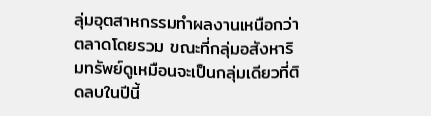ลุ่มอุตสาหกรรมทำผลงานเหนือกว่าตลาดโดยรวม ขณะที่กลุ่มอสังหาริมทรัพย์ดูเหมือนจะเป็นกลุ่มเดียวที่ติดลบในปีนี้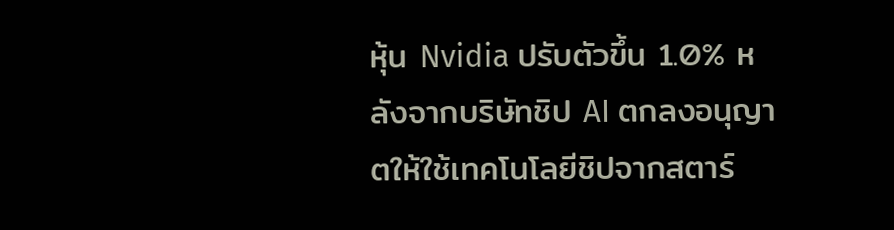หุ้น Nvidia ปรับตัวขึ้น 1.0% หลังจากบริษัทชิป AI ตกลงอนุญาตให้ใช้เทคโนโลยีชิปจากสตาร์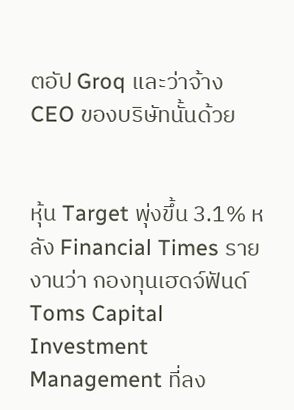ตอัป Groq และว่าจ้าง CEO ของบริษัทนั้นด้วย


หุ้น Target พุ่งขึ้น 3.1% หลัง Financial Times รายงานว่า กองทุนเฮดจ์ฟันด์ Toms Capital Investment Management ที่ลง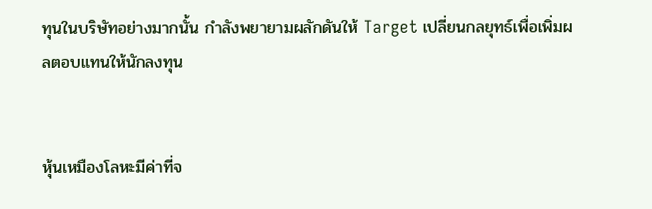ทุนในบริษัทอย่างมากนั้น กำลังพยายามผลักดันให้ Target เปลี่ยนกลยุทธ์เพื่อเพิ่มผลตอบแทนให้นักลงทุน


หุ้นเหมืองโลหะมีค่าที่จ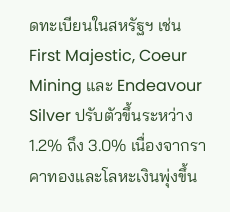ดทะเบียนในสหรัฐฯ เช่น First Majestic, Coeur Mining และ Endeavour Silver ปรับตัวขึ้นระหว่าง 1.2% ถึง 3.0% เนื่องจากราคาทองและโลหะเงินพุ่งขึ้น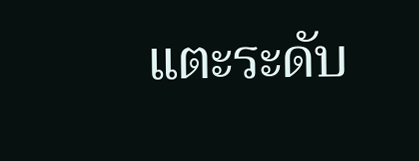แตะระดับ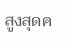สูงสุดค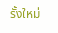รั้งใหม่